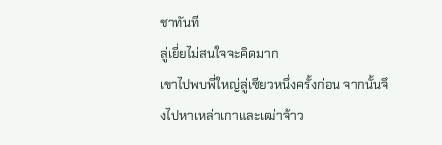ชาทันที
ลู่เยี่ยไม่สนใจจะคิดมาก
เขาไปพบพี่ใหญ่ลู่เซียวหนึ่งครั้งก่อน จากนั้นจึงไปหาเหล่าเกาและเฒ่าจ้าว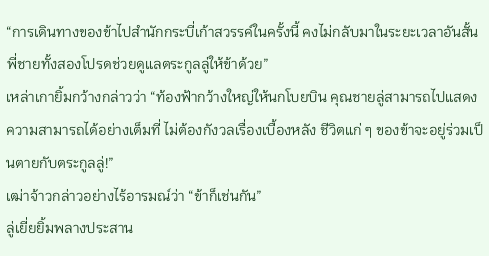“การเดินทางของข้าไปสำนักกระบี่เก้าสวรรค์ในครั้งนี้ คงไม่กลับมาในระยะเวลาอันสั้น พี่ชายทั้งสองโปรดช่วยดูแลตระกูลลู่ให้ข้าด้วย”
เหล่าเกายิ้มกว้างกล่าวว่า “ท้องฟ้ากว้างใหญ่ให้นกโบยบิน คุณชายลู่สามารถไปแสดงความสามารถได้อย่างเต็มที่ ไม่ต้องกังวลเรื่องเบื้องหลัง ชีวิตแก่ ๆ ของข้าจะอยู่ร่วมเป็นตายกับตระกูลลู่!”
เฒ่าจ้าวกล่าวอย่างไร้อารมณ์ว่า “ข้าก็เช่นกัน”
ลู่เยี่ยยิ้มพลางประสาน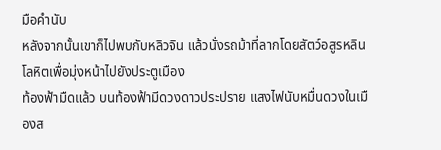มือคำนับ
หลังจากนั้นเขาก็ไปพบกับหลิวจิน แล้วนั่งรถม้าที่ลากโดยสัตว์อสูรหลินโลหิตเพื่อมุ่งหน้าไปยังประตูเมือง
ท้องฟ้ามืดแล้ว บนท้องฟ้ามีดวงดาวประปราย แสงไฟนับหมื่นดวงในเมืองส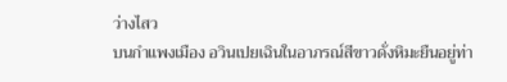ว่างไสว
บนกำแพงเมือง อวินเปยเฉินในอาภรณ์สีขาวดั่งหิมะยืนอยู่ท่า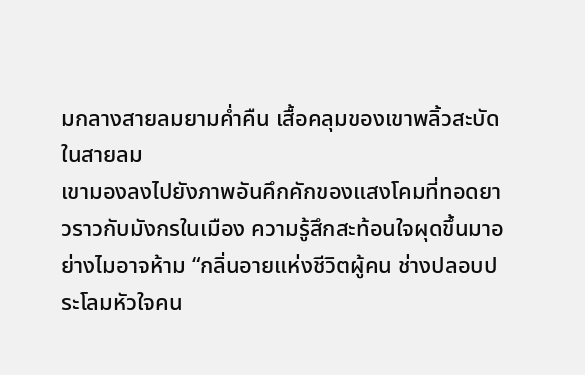มกลางสายลมยามค่ำคืน เสื้อคลุมของเขาพลิ้วสะบัดในสายลม
เขามองลงไปยังภาพอันคึกคักของแสงโคมที่ทอดยาวราวกับมังกรในเมือง ความรู้สึกสะท้อนใจผุดขึ้นมาอย่างไมอาจห้าม “กลิ่นอายแห่งชีวิตผู้คน ช่างปลอบประโลมหัวใจคน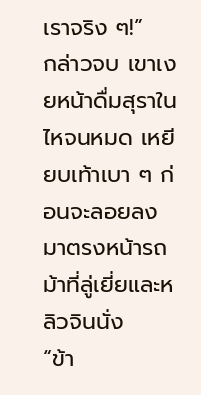เราจริง ๆ!”
กล่าวจบ เขาเงยหน้าดื่มสุราในไหจนหมด เหยียบเท้าเบา ๆ ก่อนจะลอยลงมาตรงหน้ารถม้าที่ลู่เยี่ยและหลิวจินนั่ง
“ข้า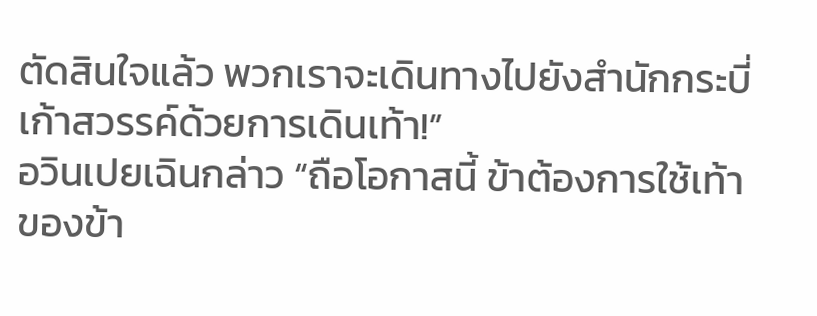ตัดสินใจแล้ว พวกเราจะเดินทางไปยังสำนักกระบี่เก้าสวรรค์ด้วยการเดินเท้า!”
อวินเปยเฉินกล่าว “ถือโอกาสนี้ ข้าต้องการใช้เท้าของข้า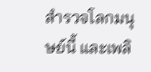สำรวจโลกมนุษย์นี้ และเพลิ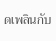ดเพลินกับ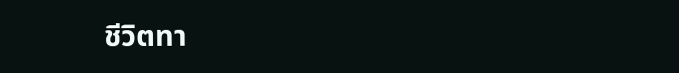ชีวิตทา